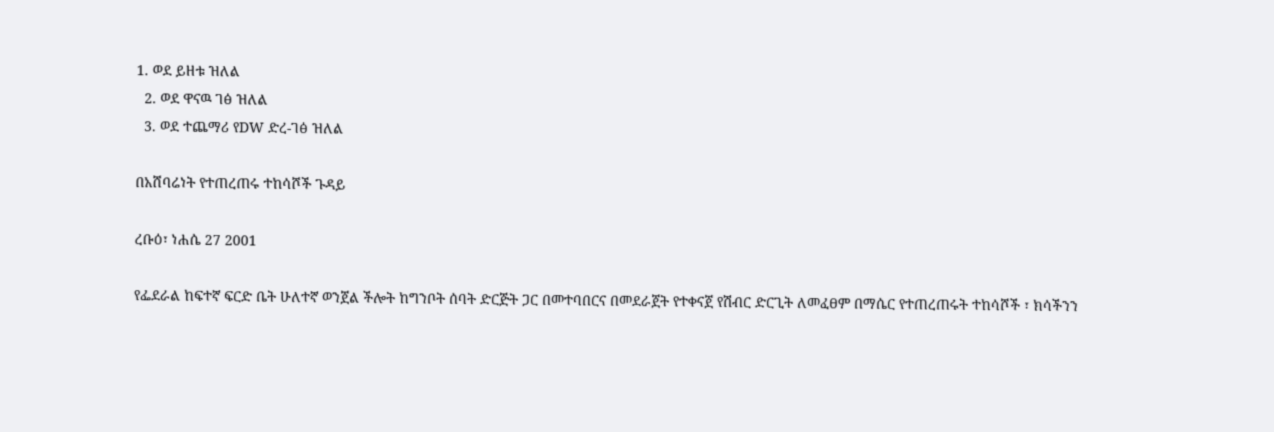1. ወደ ይዘቱ ዝለል
  2. ወደ ዋናዉ ገፅ ዝለል
  3. ወደ ተጨማሪ የDW ድረ-ገፅ ዝለል

በአሸባሬነት የተጠረጠሩ ተከሳሾች ጉዳይ

ረቡዕ፣ ነሐሴ 27 2001

የፌደራል ከፍተኛ ፍርድ ቤት ሁለተኛ ወንጀል ችሎት ከግንቦት ሰባት ድርጅት ጋር በመተባበርና በመደራጀት የተቀናጀ የሽብር ድርጊት ለመፈፀም በማሴር የተጠረጠሩት ተከሳሾች ፣ ክሳችንን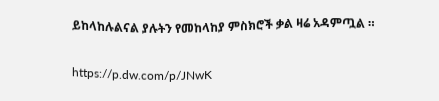ይከላከሉልናል ያሉትን የመከላከያ ምስክሮች ቃል ዛሬ አዳምጧል ።

https://p.dw.com/p/JNwK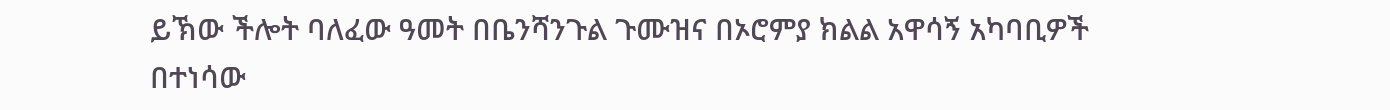ይኽው ችሎት ባለፈው ዓመት በቤንሻንጉል ጉሙዝና በኦሮምያ ክልል አዋሳኝ አካባቢዎች በተነሳው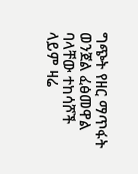ግጭት የዘር ማጥፋት ወንጀል ፈፅመዋል ባላቸው ተከሳሾች ላይም ዛሬ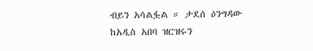ብይን አሳልፏል ። ታደሰ ዕንግዳው ከአዲስ አበባ ዝርዝሩን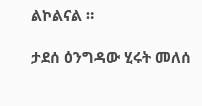ልኮልናል ።

ታደሰ ዕንግዳው ሂሩት መለሰ